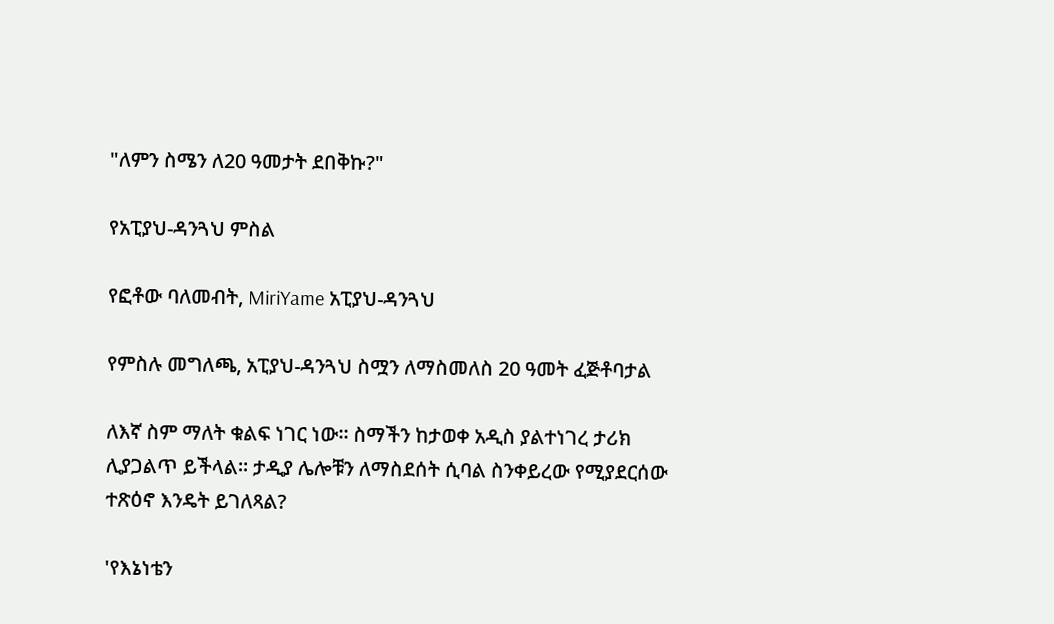"ለምን ስሜን ለ20 ዓመታት ደበቅኩ?"

የአፒያህ-ዳንጓህ ምስል

የፎቶው ባለመብት, MiriYame አፒያህ-ዳንጓህ

የምስሉ መግለጫ, አፒያህ-ዳንጓህ ስሟን ለማስመለስ 20 ዓመት ፈጅቶባታል

ለእኛ ስም ማለት ቁልፍ ነገር ነው። ስማችን ከታወቀ አዲስ ያልተነገረ ታሪክ ሊያጋልጥ ይችላል። ታዲያ ሌሎቹን ለማስደሰት ሲባል ስንቀይረው የሚያደርሰው ተጽዕኖ እንዴት ይገለጻል?

'የእኔነቴን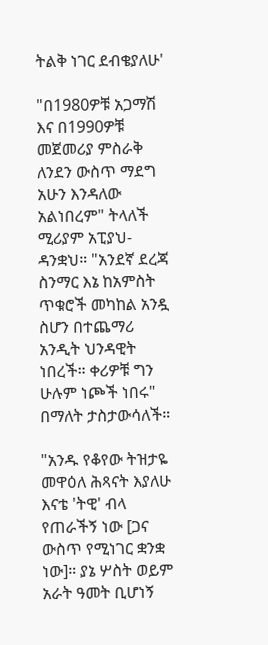ትልቅ ነገር ደብቄያለሁ'

"በ1980ዎቹ አጋማሽ እና በ1990ዎቹ መጀመሪያ ምስራቅ ለንደን ውስጥ ማደግ አሁን እንዳለው አልነበረም" ትላለች ሚሪያም አፒያህ-ዳንቋህ። "አንደኛ ደረጃ ስንማር እኔ ከአምስት ጥቁሮች መካከል አንዷ ስሆን በተጨማሪ አንዲት ህንዳዊት ነበረች። ቀሪዎቹ ግን ሁሉም ነጮች ነበሩ" በማለት ታስታውሳለች።

"አንዱ የቆየው ትዝታዬ መዋዕለ ሕጻናት እያለሁ እናቴ 'ትዊ' ብላ የጠራችኝ ነው [ጋና ውስጥ የሚነገር ቋንቋ ነው]። ያኔ ሦስት ወይም አራት ዓመት ቢሆነኝ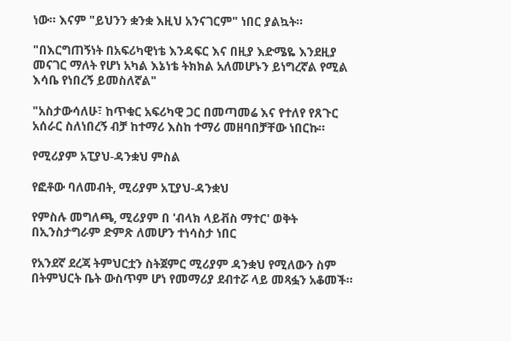ነው። እናም "ይህንን ቋንቋ እዚህ አንናገርም" ነበር ያልኳት።

"በእርግጠኝነት በአፍሪካዊነቴ እንዳፍር እና በዚያ እድሜዬ እንደዚያ መናገር ማለት የሆነ አካል እኔነቴ ትክክል አለመሆኑን ይነግረኛል የሚል እሳቤ የነበረኝ ይመስለኛል"

"አስታውሳለሁ፣ ከጥቁር አፍሪካዊ ጋር በመጣመሬ እና የተለየ የጸጉር አሰራር ስለነበረኝ ብቻ ከተማሪ እስከ ተማሪ መዘባበቻቸው ነበርኩ።

የሚሪያም አፒያህ-ዳንቋህ ምስል

የፎቶው ባለመብት, ሚሪያም አፒያህ-ዳንቋህ

የምስሉ መግለጫ, ሚሪያም በ 'ብላክ ላይቭስ ማተር' ወቅት በኢንስታግራም ድምጽ ለመሆን ተነሳስታ ነበር

የአንደኛ ደረጃ ትምህርቷን ስትጀምር ሚሪያም ዳንቋህ የሚለውን ስም በትምህርት ቤት ውስጥም ሆነ የመማሪያ ደብተሯ ላይ መጻፏን አቆመች።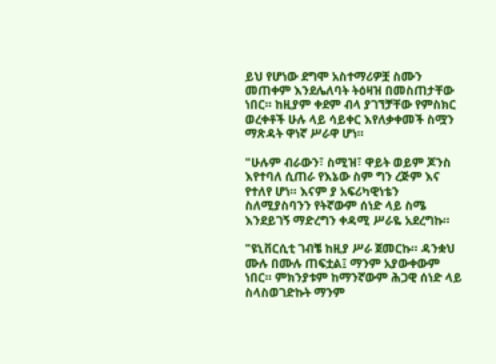ይህ የሆነው ደግሞ አስተማሪዎቿ ስሙን መጠቀም እንደሌለባት ትዕዛዝ በመስጠታቸው ነበር። ከዚያም ቀደም ብላ ያገኘቻቸው የምስክር ወረቀቶች ሁሉ ላይ ሳይቀር እየለቃቀመች ስሟን ማጽዳት ዋነኛ ሥራዋ ሆነ።

"ሁሉም ብራውን፣ ስሚዝ፣ ዋይት ወይም ጆንስ እየተባለ ሲጠራ የእኔው ስም ግን ረጅም እና የተለየ ሆነ። እናም ያ አፍሪካዊነቴን ስለሚያስባንን የትኛውም ሰነድ ላይ ስሜ እንደይገኝ ማድረግን ቀዳሚ ሥራዬ አደረግኩ።

"ዩኒቨርሲቲ ገብቼ ከዚያ ሥራ ጀመርኩ። ዳንቋህ ሙሉ በሙሉ ጠፍቷል፤ ማንም አያውቀውም ነበር። ምክንያቱም ከማንኛውም ሕጋዊ ሰነድ ላይ ስላስወገድኩት ማንም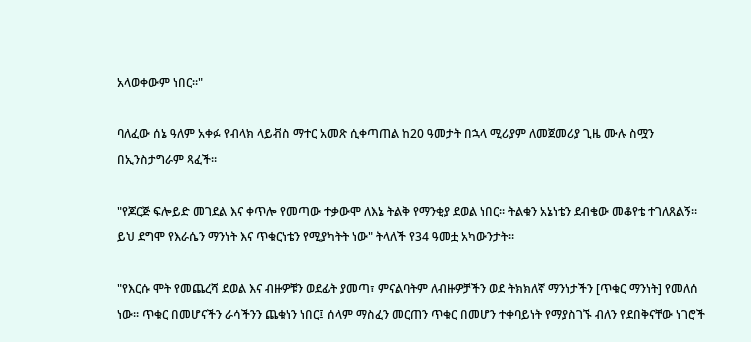አላወቀውም ነበር።"

ባለፈው ሰኔ ዓለም አቀፉ የብላክ ላይቭስ ማተር አመጽ ሲቀጣጠል ከ20 ዓመታት በኋላ ሚሪያም ለመጀመሪያ ጊዜ ሙሉ ስሟን በኢንስታግራም ጻፈች።

"የጆርጅ ፍሎይድ መገደል እና ቀጥሎ የመጣው ተቃውሞ ለእኔ ትልቅ የማንቂያ ደወል ነበር። ትልቁን አኔነቴን ደብቄው መቆየቴ ተገለጸልኝ። ይህ ደግሞ የእራሴን ማንነት እና ጥቁርነቴን የሚያካትት ነው" ትላለች የ34 ዓመቷ አካውንታት።

"የእርሱ ሞት የመጨረሻ ደወል እና ብዙዎቹን ወደፊት ያመጣ፣ ምናልባትም ለብዙዎቻችን ወደ ትክክለኛ ማንነታችን [ጥቁር ማንነት] የመለሰ ነው። ጥቁር በመሆናችን ራሳችንን ጨቁነን ነበር፤ ሰላም ማስፈን መርጠን ጥቁር በመሆን ተቀባይነት የማያስገኙ ብለን የደበቅናቸው ነገሮች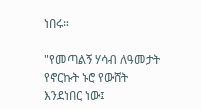ነበሩ።

"የመጣልኝ ሃሳብ ለዓመታት የኖርኩት ኑሮ የውሸት እንደነበር ነው፤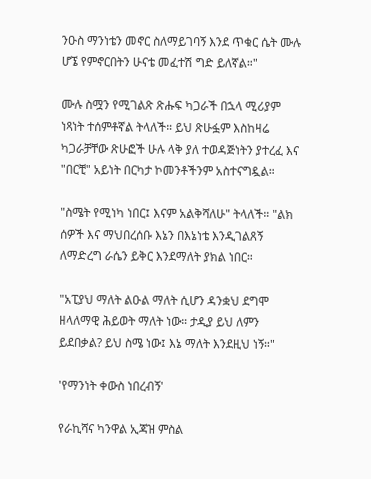ንዑስ ማንነቴን መኖር ስለማይገባኝ እንደ ጥቁር ሴት ሙሉ ሆኜ የምኖርበትን ሁናቴ መፈተሽ ግድ ይለኛል።"

ሙሉ ስሟን የሚገልጽ ጽሑፍ ካጋራች በኋላ ሚሪያም ነጻነት ተሰምቶኛል ትላለች። ይህ ጽሁፏም እስከዛሬ ካጋራቻቸው ጽሁፎች ሁሉ ላቅ ያለ ተወዳጅነትን ያተረፈ እና "በርቺ" አይነት በርካታ ኮመንቶችንም አስተናግዷል።

"ስሜት የሚነካ ነበር፤ እናም አልቅሻለሁ" ትላለች። "ልክ ሰዎች እና ማህበረሰቡ እኔን በእኔነቴ እንዲገልጸኝ ለማድረግ ራሴን ይቅር እንደማለት ያክል ነበር።

"አፒያህ ማለት ልዑል ማለት ሲሆን ዳንቋህ ደግሞ ዘላለማዊ ሕይወት ማለት ነው። ታዲያ ይህ ለምን ይደበቃል? ይህ ስሜ ነው፤ እኔ ማለት እንደዚህ ነኝ።"

'የማንነት ቀውስ ነበረብኝ'

የራኪሻና ካንዋል ኢጃዝ ምስል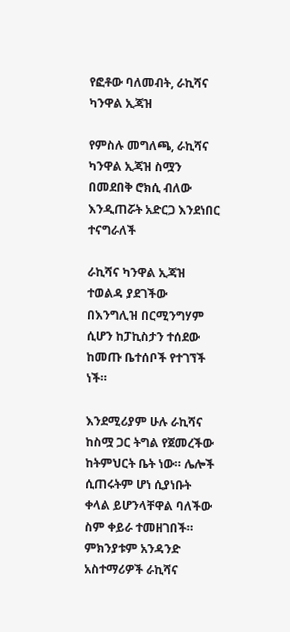የፎቶው ባለመብት, ራኪሻና ካንዋል ኢጃዝ

የምስሉ መግለጫ, ራኪሻና ካንዋል ኢጃዝ ስሟን በመደበቅ ሮክሲ ብለው እንዲጠሯት አድርጋ እንደነበር ተናግራለች

ራኪሻና ካንዋል ኢጃዝ ተወልዳ ያደገችው በእንግሊዝ በርሚንግሃም ሲሆን ከፓኪስታን ተሰደው ከመጡ ቤተሰቦች የተገኘች ነች።

እንደሚሪያም ሁሉ ራኪሻና ከስሟ ጋር ትግል የጀመረችው ከትምህርት ቤት ነው። ሌሎች ሲጠሩትም ሆነ ሲያነቡት ቀላል ይሆንላቸዋል ባለችው ስም ቀይራ ተመዘገበች። ምክንያቱም አንዳንድ አስተማሪዎች ራኪሻና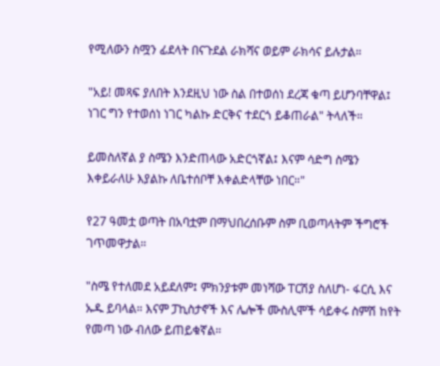የሚለውን ስሟን ፊደላት በናጉደል ራክሻና ወይም ራክሳና ይሉታል።

"አይ! መጻፍ ያለበት እንደዚህ ነው ስል በተወሰነ ደረጃ ቁጣ ይሆንባቸዋል፤ ነገር ግን የተወሰነ ነገር ካልኩ ድርቅና ተደርጎ ይቆጠራል" ትላለች።

ይመስለኛል ያ ስሜን እንድጠላው አድርጎኛል፤ እናም ሳድግ ስሜን እቀይራለሁ እያልኩ ለቤተሰቦቸ እቀልድላቸው ነበር።"

የ27 ዓመቷ ወጣት በአባቷም በማህበረሰቡም ስም ቢወጣላትም ችግሮች ገጥመዋታል።

"ስሜ የተለመደ አይደለም፤ ምክንያቱም መነሻው ፐርሽያ ስለሆነ- ፋርሲ እና ኡዱ ይባላል። እናም ፓኪስታኖች እና ሌሎች ሙስሊሞች ሳይቀሩ ስምሽ ከየት የመጣ ነው ብለው ይጠይቁኛል።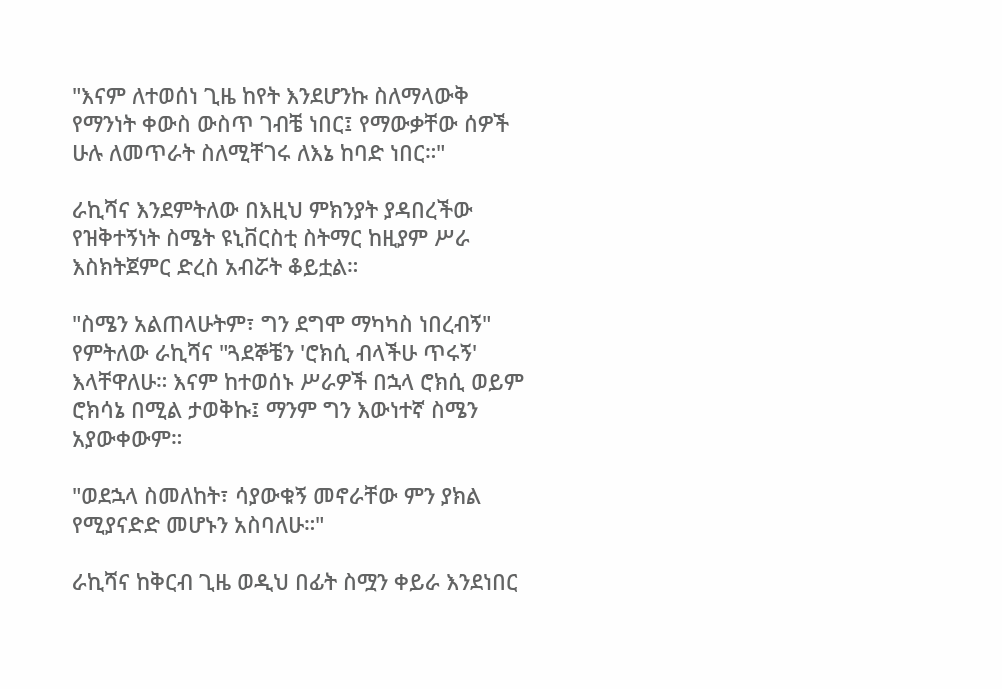"እናም ለተወሰነ ጊዜ ከየት እንደሆንኩ ስለማላውቅ የማንነት ቀውስ ውስጥ ገብቼ ነበር፤ የማውቃቸው ሰዎች ሁሉ ለመጥራት ስለሚቸገሩ ለእኔ ከባድ ነበር።"

ራኪሻና እንደምትለው በእዚህ ምክንያት ያዳበረችው የዝቅተኝነት ስሜት ዩኒቨርስቲ ስትማር ከዚያም ሥራ እስክትጀምር ድረስ አብሯት ቆይቷል።

"ስሜን አልጠላሁትም፣ ግን ደግሞ ማካካስ ነበረብኝ" የምትለው ራኪሻና "ጓደኞቼን 'ሮክሲ ብላችሁ ጥሩኝ' እላቸዋለሁ። እናም ከተወሰኑ ሥራዎች በኋላ ሮክሲ ወይም ሮክሳኔ በሚል ታወቅኩ፤ ማንም ግን እውነተኛ ስሜን አያውቀውም።

"ወደኋላ ስመለከት፣ ሳያውቁኝ መኖራቸው ምን ያክል የሚያናድድ መሆኑን አስባለሁ።"

ራኪሻና ከቅርብ ጊዜ ወዲህ በፊት ስሟን ቀይራ እንደነበር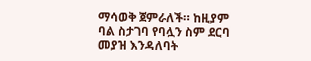ማሳወቅ ጀምራለች። ከዚያም ባል ስታገባ የባሏን ስም ደርባ መያዝ እንዳለባት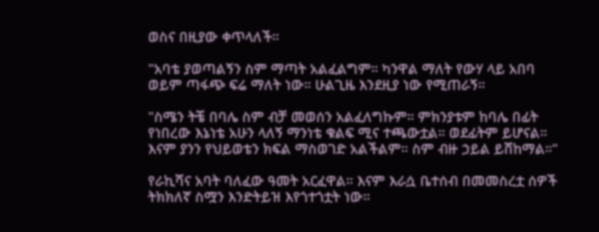ወስና በዚያው ቀጥላለች።

"አባቴ ያወጣልኝን ስም ማጣት አልፈልግም። ካንዋል ማለት የውሃ ላይ አበባ ወይም ጣፋጭ ፍሬ ማለት ነው። ሁልጊዜ እንደዚያ ነው የሚጠራኝ።

"ስሜን ትቼ በባሌ ስም ብቻ መወሰን አልፈለግኩም። ምክንያቱም ከባሌ በፊት የነበረው እኔነቴ አሁን ላለኝ ማንነቴ ቁልፍ ሚና ተጫውቷል። ወደፊትም ይሆናል። እናም ያንን የህይወቴን ክፍል ማስወገድ አልችልም። ስም ብዙ ኃይል ይሸከማል።"

የራኪሻና አባት ባለፈው ዓመት አርፈዋል። እናም እራሷ ቤተሰብ በመመስረቷ ሰዎች ትክክለኛ ስሟን እንድትይዝ እየጎተጎቷት ነው።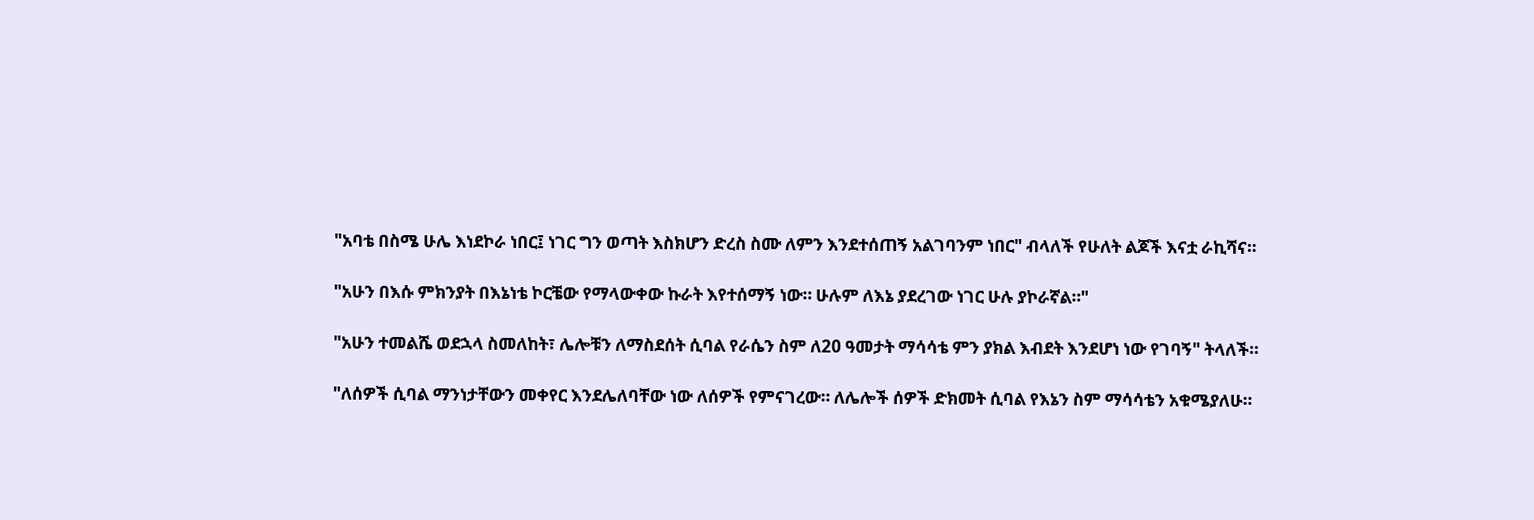"አባቴ በስሜ ሁሌ እነደኮራ ነበር፤ ነገር ግን ወጣት እስክሆን ድረስ ስሙ ለምን እንደተሰጠኝ አልገባንም ነበር" ብላለች የሁለት ልጆች እናቷ ራኪሻና።

"አሁን በእሱ ምክንያት በእኔነቴ ኮርቼው የማላውቀው ኩራት እየተሰማኝ ነው። ሁሉም ለእኔ ያደረገው ነገር ሁሉ ያኮራኛል።"

"አሁን ተመልሼ ወደኋላ ስመለከት፣ ሌሎቹን ለማስደሰት ሲባል የራሴን ስም ለ20 ዓመታት ማሳሳቴ ምን ያክል እብደት እንደሆነ ነው የገባኝ" ትላለች።

"ለሰዎች ሲባል ማንነታቸውን መቀየር እንደሌለባቸው ነው ለሰዎች የምናገረው። ለሌሎች ሰዎች ድክመት ሲባል የእኔን ስም ማሳሳቴን አቁሜያለሁ።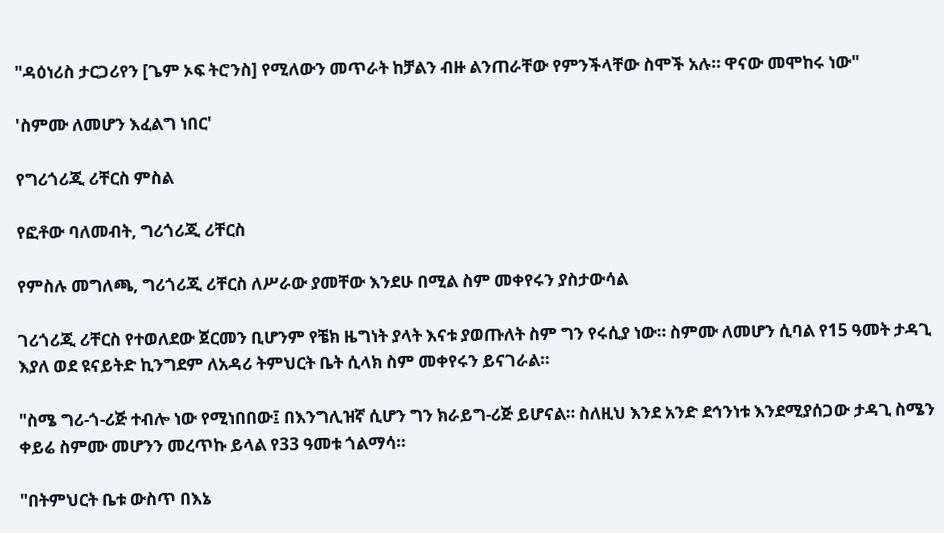"ዳዕነሪስ ታርጋሪየን [ጌም ኦፍ ትሮንስ] የሚለውን መጥራት ከቻልን ብዙ ልንጠራቸው የምንችላቸው ስሞች አሉ። ዋናው መሞከሩ ነው"

'ስምሙ ለመሆን እፈልግ ነበር'

የግሪጎሪጂ ሪቸርስ ምስል

የፎቶው ባለመብት, ግሪጎሪጂ ሪቸርስ

የምስሉ መግለጫ, ግሪጎሪጂ ሪቸርስ ለሥራው ያመቸው እንደሁ በሚል ስም መቀየሩን ያስታውሳል

ገሪጎሪጂ ሪቸርስ የተወለደው ጀርመን ቢሆንም የቼክ ዜግነት ያላት እናቱ ያወጡለት ስም ግን የሩሲያ ነው። ስምሙ ለመሆን ሲባል የ15 ዓመት ታዳጊ እያለ ወደ ዩናይትድ ኪንግደም ለአዳሪ ትምህርት ቤት ሲላክ ስም መቀየሩን ይናገራል።

"ስሜ ግሪ-ጎ-ሪጅ ተብሎ ነው የሚነበበው፤ በእንግሊዝኛ ሲሆን ግን ክራይግ-ሪጅ ይሆናል። ስለዚህ እንደ አንድ ደኅንነቱ እንደሚያሰጋው ታዳጊ ስሜን ቀይሬ ስምሙ መሆንን መረጥኩ ይላል የ33 ዓመቱ ጎልማሳ።

"በትምህርት ቤቱ ውስጥ በእኔ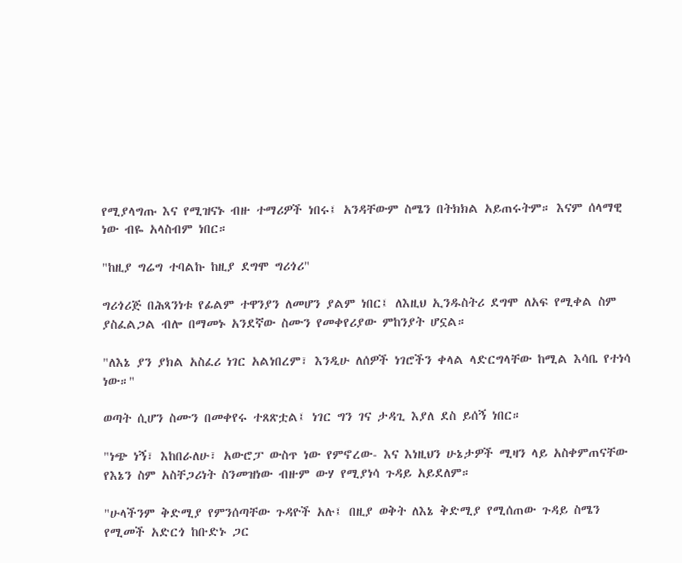የሚያላግጡ እና የሚዝናኑ ብዙ ተማሪዎች ነበሩ፤ አንዳቸውም ስሜን በትክክል አይጠሩትም። እናም ሰላማዊ ነው ብዬ አላስብም ነበር።

"ከዚያ ግሬግ ተባልኩ ከዚያ ደግሞ ግሪጎሪ"

ግሪጎሪጅ በሕጻንነቱ የፊልም ተዋንያን ለመሆን ያልም ነበር፤ ለእዚህ ኢንዱስትሪ ደግሞ ለአፍ የሚቀል ስም ያስፈልጋል ብሎ በማመኑ አንደኛው ስሙን የመቀየሪያው ምከንያት ሆኗል።

"ለእኔ ያን ያክል አስፈሪ ነገር አልነበረም፣ እንዲሁ ለሰዎች ነገሮችን ቀላል ላድርግላቸው ከሚል እሳቤ የተነሳ ነው።"

ወጣት ሲሆን ስሙን በመቀየሩ ተጸጽቷል፤ ነገር ግን ገና ታዳጊ እያለ ደስ ይሰኝ ነበር።

"ነጭ ነኝ፣ እከበራለሁ፣ አውሮፓ ውስጥ ነው የምኖረው- እና እነዚህን ሁኔታዎች ሚዛን ላይ አስቀምጠናቸው የእኔን ስም አስቸጋሪነት ስንመዝነው ብዙም ውሃ የሚያነሳ ጉዳይ አይደለም።

"ሁላችንም ቅድሚያ የምንሰጣቸው ጉዳዮች አሉ፤ በዚያ ወቅት ለእኔ ቅድሚያ የሚሰጠው ጉዳይ ስሜን የሚመች አድርጎ ከቡድኑ ጋር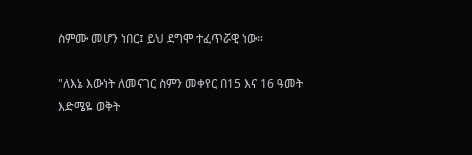ስምሙ መሆን ነበር፤ ይህ ደግሞ ተፈጥሯዊ ነው።

"ለእኔ እውነት ለመናገር ስምን መቀየር በ15 እና 16 ዓመት እድሜዬ ወቅት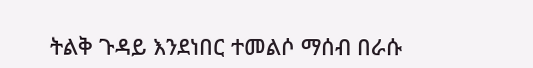ትልቅ ጉዳይ እንደነበር ተመልሶ ማሰብ በራሱ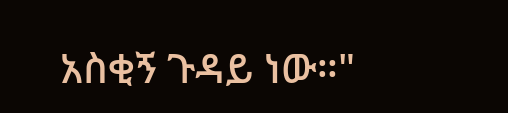አስቂኝ ጉዳይ ነው።"